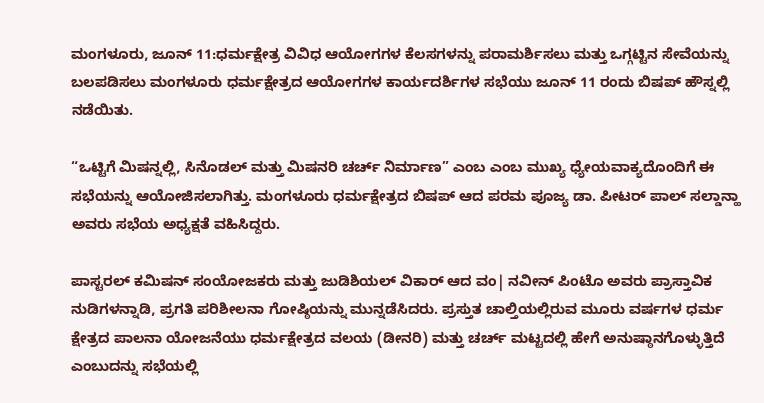ಮಂಗಳೂರು, ಜೂನ್ 11:ಧರ್ಮಕ್ಷೇತ್ರ ವಿವಿಧ ಆಯೋಗಗಳ ಕೆಲಸಗಳನ್ನು ಪರಾಮರ್ಶಿಸಲು ಮತ್ತು ಒಗ್ಗಟ್ಟಿನ ಸೇವೆಯನ್ನು ಬಲಪಡಿಸಲು ಮಂಗಳೂರು ಧರ್ಮಕ್ಷೇತ್ರದ ಆಯೋಗಗಳ ಕಾರ್ಯದರ್ಶಿಗಳ ಸಭೆಯು ಜೂನ್ 11 ರಂದು ಬಿಷಪ್ ಹೌಸ್ನಲ್ಲಿ ನಡೆಯಿತು.

“ಒಟ್ಟಿಗೆ ಮಿಷನ್ನಲ್ಲಿ, ಸಿನೊಡಲ್ ಮತ್ತು ಮಿಷನರಿ ಚರ್ಚ್ ನಿರ್ಮಾಣ” ಎಂಬ ಎಂಬ ಮುಖ್ಯ ಧ್ಯೇಯವಾಕ್ಯದೊಂದಿಗೆ ಈ ಸಭೆಯನ್ನು ಆಯೋಜಿಸಲಾಗಿತ್ತು. ಮಂಗಳೂರು ಧರ್ಮಕ್ಷೇತ್ರದ ಬಿಷಪ್ ಆದ ಪರಮ ಪೂಜ್ಯ ಡಾ. ಪೀಟರ್ ಪಾಲ್ ಸಲ್ಡಾನ್ಹಾ ಅವರು ಸಭೆಯ ಅಧ್ಯಕ್ಷತೆ ವಹಿಸಿದ್ದರು.

ಪಾಸ್ಟರಲ್ ಕಮಿಷನ್ ಸಂಯೋಜಕರು ಮತ್ತು ಜುಡಿಶಿಯಲ್ ವಿಕಾರ್ ಆದ ವಂ| ನವೀನ್ ಪಿಂಟೊ ಅವರು ಪ್ರಾಸ್ತಾವಿಕ ನುಡಿಗಳನ್ನಾಡಿ, ಪ್ರಗತಿ ಪರಿಶೀಲನಾ ಗೋಷ್ಠಿಯನ್ನು ಮುನ್ನಡೆಸಿದರು. ಪ್ರಸ್ತುತ ಚಾಲ್ತಿಯಲ್ಲಿರುವ ಮೂರು ವರ್ಷಗಳ ಧರ್ಮ ಕ್ಷೇತ್ರದ ಪಾಲನಾ ಯೋಜನೆಯು ಧರ್ಮಕ್ಷೇತ್ರದ ವಲಯ (ಡೀನರಿ) ಮತ್ತು ಚರ್ಚ್ ಮಟ್ಟದಲ್ಲಿ ಹೇಗೆ ಅನುಷ್ಠಾನಗೊಳ್ಳುತ್ತಿದೆ ಎಂಬುದನ್ನು ಸಭೆಯಲ್ಲಿ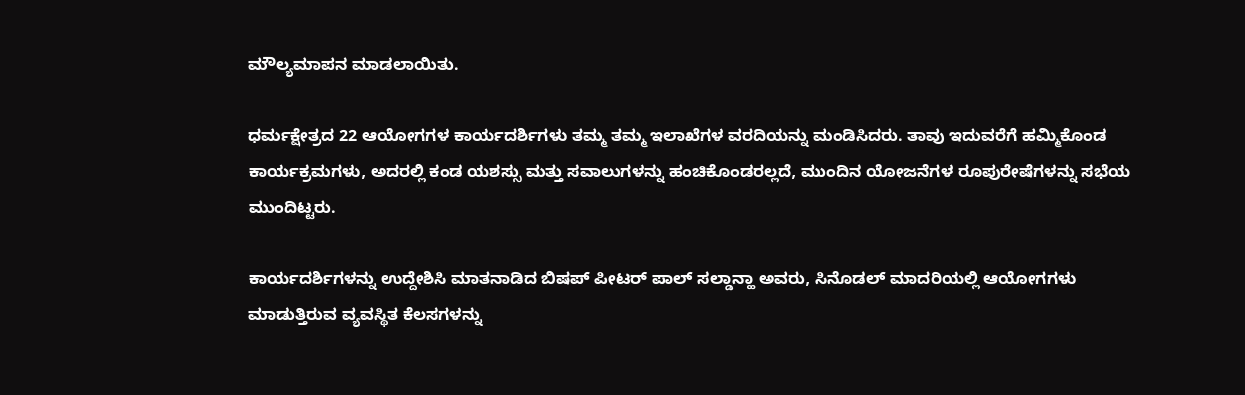ಮೌಲ್ಯಮಾಪನ ಮಾಡಲಾಯಿತು.

ಧರ್ಮಕ್ಷೇತ್ರದ 22 ಆಯೋಗಗಳ ಕಾರ್ಯದರ್ಶಿಗಳು ತಮ್ಮ ತಮ್ಮ ಇಲಾಖೆಗಳ ವರದಿಯನ್ನು ಮಂಡಿಸಿದರು. ತಾವು ಇದುವರೆಗೆ ಹಮ್ಮಿಕೊಂಡ ಕಾರ್ಯಕ್ರಮಗಳು, ಅದರಲ್ಲಿ ಕಂಡ ಯಶಸ್ಸು ಮತ್ತು ಸವಾಲುಗಳನ್ನು ಹಂಚಿಕೊಂಡರಲ್ಲದೆ, ಮುಂದಿನ ಯೋಜನೆಗಳ ರೂಪುರೇಷೆಗಳನ್ನು ಸಭೆಯ ಮುಂದಿಟ್ಟರು.

ಕಾರ್ಯದರ್ಶಿಗಳನ್ನು ಉದ್ದೇಶಿಸಿ ಮಾತನಾಡಿದ ಬಿಷಪ್ ಪೀಟರ್ ಪಾಲ್ ಸಲ್ಡಾನ್ಹಾ ಅವರು, ಸಿನೊಡಲ್ ಮಾದರಿಯಲ್ಲಿ ಆಯೋಗಗಳು ಮಾಡುತ್ತಿರುವ ವ್ಯವಸ್ಥಿತ ಕೆಲಸಗಳನ್ನು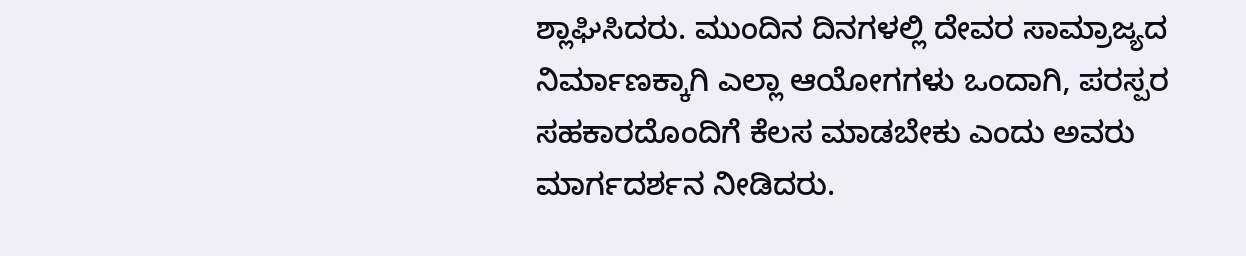ಶ್ಲಾಘಿಸಿದರು. ಮುಂದಿನ ದಿನಗಳಲ್ಲಿ ದೇವರ ಸಾಮ್ರಾಜ್ಯದ ನಿರ್ಮಾಣಕ್ಕಾಗಿ ಎಲ್ಲಾ ಆಯೋಗಗಳು ಒಂದಾಗಿ, ಪರಸ್ಪರ ಸಹಕಾರದೊಂದಿಗೆ ಕೆಲಸ ಮಾಡಬೇಕು ಎಂದು ಅವರು ಮಾರ್ಗದರ್ಶನ ನೀಡಿದರು.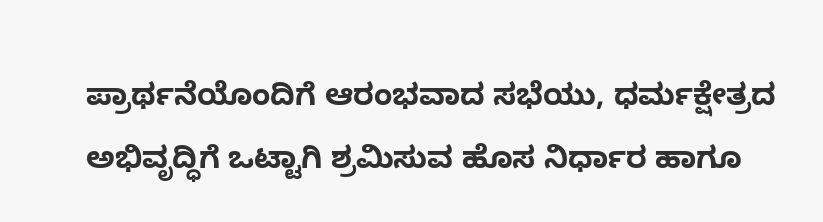ಪ್ರಾರ್ಥನೆಯೊಂದಿಗೆ ಆರಂಭವಾದ ಸಭೆಯು, ಧರ್ಮಕ್ಷೇತ್ರದ ಅಭಿವೃದ್ಧಿಗೆ ಒಟ್ಟಾಗಿ ಶ್ರಮಿಸುವ ಹೊಸ ನಿರ್ಧಾರ ಹಾಗೂ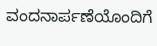ವಂದನಾರ್ಪಣೆಯೊಂದಿಗೆ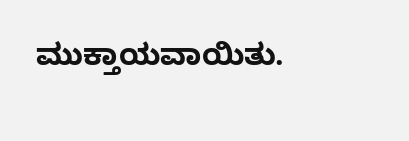ಮುಕ್ತಾಯವಾಯಿತು.